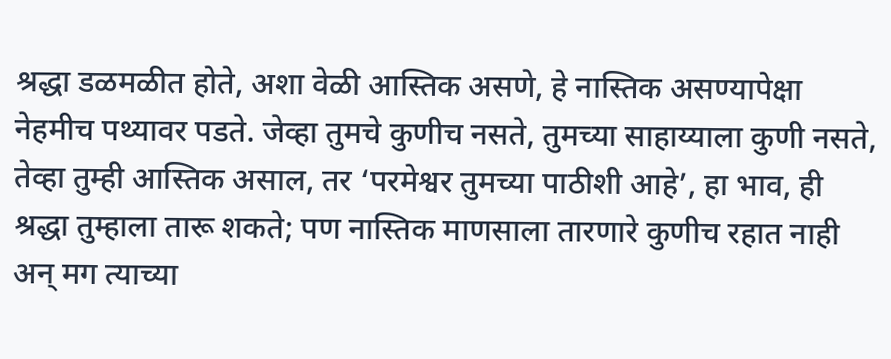श्रद्धा डळमळीत होते, अशा वेळी आस्तिक असणे, हे नास्तिक असण्यापेक्षा नेहमीच पथ्यावर पडते. जेव्हा तुमचे कुणीच नसते, तुमच्या साहाय्याला कुणी नसते, तेव्हा तुम्ही आस्तिक असाल, तर ‘परमेश्वर तुमच्या पाठीशी आहे’, हा भाव, ही श्रद्धा तुम्हाला तारू शकते; पण नास्तिक माणसाला तारणारे कुणीच रहात नाही अन् मग त्याच्या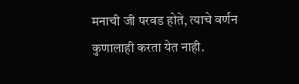मनाची जी परवड होते, त्याचे वर्णन कुणालाही करता येत नाही.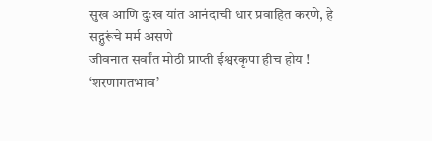सुख आणि दुःख यांत आनंदाची धार प्रवाहित करणे, हे सद्गुरूंचे मर्म असणे
जीवनात सर्वांत मोठी प्राप्ती ईश्वरकृपा हीच होय !
‘शरणागतभाव’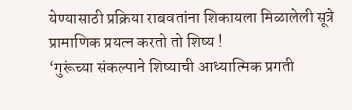येण्यासाठी प्रक्रिया राबवतांना शिकायला मिळालेली सूत्रे
प्रामाणिक प्रयत्न करतो तो शिष्य !
‘गुरूंच्या संकल्पाने शिष्याची आध्यात्मिक प्रगती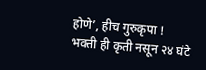होणे’, हीच गुरुकृपा !
भक्ती ही कृती नसून २४ घंटे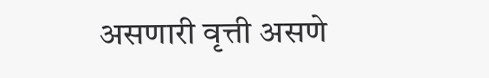असणारी वृत्ती असणे